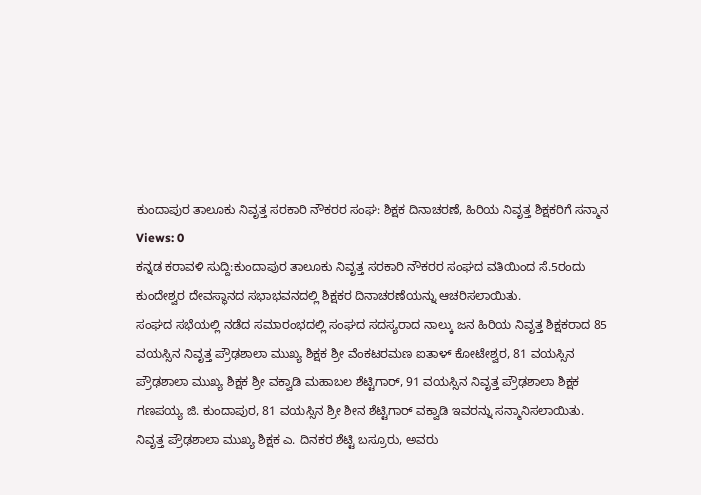ಕುಂದಾಪುರ ತಾಲೂಕು ನಿವೃತ್ತ ಸರಕಾರಿ ನೌಕರರ ಸಂಘ: ಶಿಕ್ಷಕ ದಿನಾಚರಣೆ, ಹಿರಿಯ ನಿವೃತ್ತ ಶಿಕ್ಷಕರಿಗೆ ಸನ್ಮಾನ
Views: 0
ಕನ್ನಡ ಕರಾವಳಿ ಸುದ್ದಿ:ಕುಂದಾಪುರ ತಾಲೂಕು ನಿವೃತ್ತ ಸರಕಾರಿ ನೌಕರರ ಸಂಘದ ವತಿಯಿಂದ ಸೆ.5ರಂದು ಕುಂದೇಶ್ವರ ದೇವಸ್ಥಾನದ ಸಭಾಭವನದಲ್ಲಿ ಶಿಕ್ಷಕರ ದಿನಾಚರಣೆಯನ್ನು ಆಚರಿಸಲಾಯಿತು.
ಸಂಘದ ಸಭೆಯಲ್ಲಿ ನಡೆದ ಸಮಾರಂಭದಲ್ಲಿ ಸಂಘದ ಸದಸ್ಯರಾದ ನಾಲ್ಕು ಜನ ಹಿರಿಯ ನಿವೃತ್ತ ಶಿಕ್ಷಕರಾದ 85 ವಯಸ್ಸಿನ ನಿವೃತ್ತ ಪ್ರೌಢಶಾಲಾ ಮುಖ್ಯ ಶಿಕ್ಷಕ ಶ್ರೀ ವೆಂಕಟರಮಣ ಐತಾಳ್ ಕೋಟೇಶ್ವರ, 81 ವಯಸ್ಸಿನ ಪ್ರೌಢಶಾಲಾ ಮುಖ್ಯ ಶಿಕ್ಷಕ ಶ್ರೀ ವಕ್ವಾಡಿ ಮಹಾಬಲ ಶೆಟ್ಟಿಗಾರ್, 91 ವಯಸ್ಸಿನ ನಿವೃತ್ತ ಪ್ರೌಢಶಾಲಾ ಶಿಕ್ಷಕ ಗಣಪಯ್ಯ ಜಿ. ಕುಂದಾಪುರ, 81 ವಯಸ್ಸಿನ ಶ್ರೀ ಶೀನ ಶೆಟ್ಟಿಗಾರ್ ವಕ್ವಾಡಿ ಇವರನ್ನು ಸನ್ಮಾನಿಸಲಾಯಿತು.
ನಿವೃತ್ತ ಪ್ರೌಢಶಾಲಾ ಮುಖ್ಯ ಶಿಕ್ಷಕ ಎ. ದಿನಕರ ಶೆಟ್ಟಿ ಬಸ್ರೂರು, ಅವರು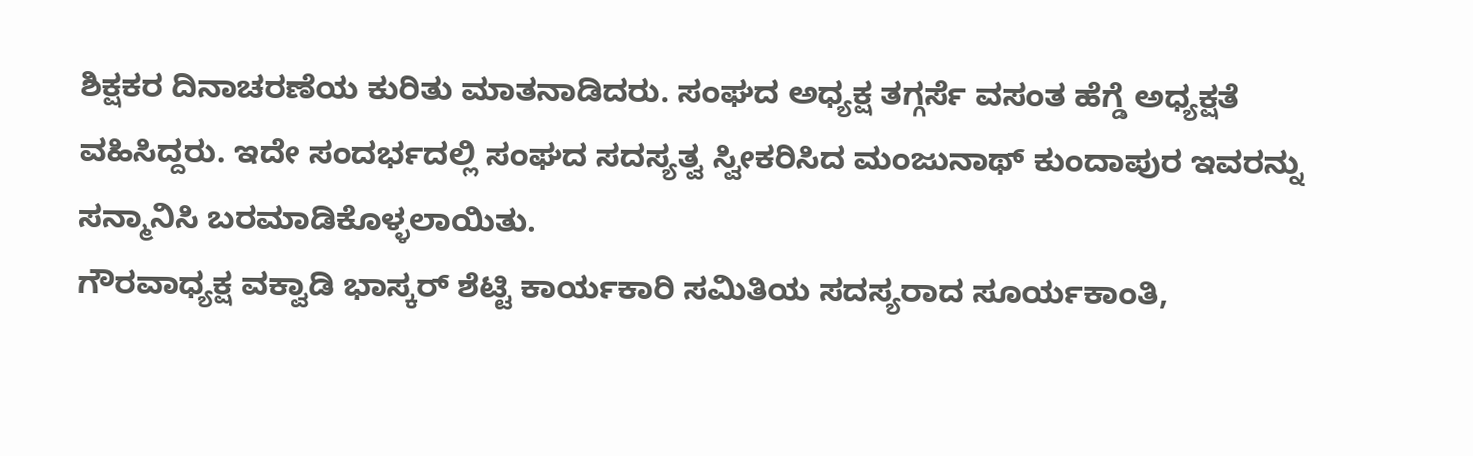ಶಿಕ್ಷಕರ ದಿನಾಚರಣೆಯ ಕುರಿತು ಮಾತನಾಡಿದರು. ಸಂಘದ ಅಧ್ಯಕ್ಷ ತಗ್ಗರ್ಸೆ ವಸಂತ ಹೆಗ್ಡೆ ಅಧ್ಯಕ್ಷತೆ ವಹಿಸಿದ್ದರು. ಇದೇ ಸಂದರ್ಭದಲ್ಲಿ ಸಂಘದ ಸದಸ್ಯತ್ವ ಸ್ವೀಕರಿಸಿದ ಮಂಜುನಾಥ್ ಕುಂದಾಪುರ ಇವರನ್ನು ಸನ್ಮಾನಿಸಿ ಬರಮಾಡಿಕೊಳ್ಳಲಾಯಿತು.
ಗೌರವಾಧ್ಯಕ್ಷ ವಕ್ವಾಡಿ ಭಾಸ್ಕರ್ ಶೆಟ್ಟಿ ಕಾರ್ಯಕಾರಿ ಸಮಿತಿಯ ಸದಸ್ಯರಾದ ಸೂರ್ಯಕಾಂತಿ,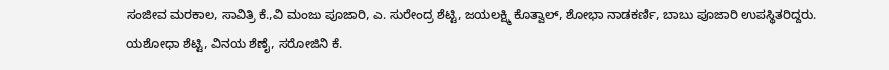ಸಂಜೀವ ಮರಕಾಲ, ಸಾವಿತ್ರಿ ಕೆ.,ವಿ ಮಂಜು ಪೂಜಾರಿ, ಎ. ಸುರೇಂದ್ರ ಶೆಟ್ಟಿ, ಜಯಲಕ್ಷ್ಮಿ ಕೊತ್ವಾಲ್, ಶೋಭಾ ನಾಡಕರ್ಣಿ, ಬಾಬು ಪೂಜಾರಿ ಉಪಸ್ಥಿತರಿದ್ದರು.
ಯಶೋಧಾ ಶೆಟ್ಟಿ, ವಿನಯ ಶೆಣೈ, ಸರೋಜಿನಿ ಕೆ.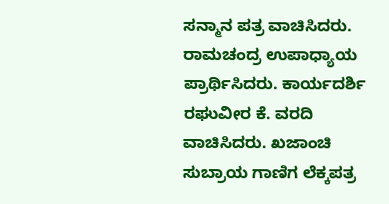ಸನ್ಮಾನ ಪತ್ರ ವಾಚಿಸಿದರು. ರಾಮಚಂದ್ರ ಉಪಾಧ್ಯಾಯ ಪ್ರಾರ್ಥಿಸಿದರು. ಕಾರ್ಯದರ್ಶಿ ರಘುವೀರ ಕೆ. ವರದಿ ವಾಚಿಸಿದರು. ಖಜಾಂಚಿ ಸುಬ್ರಾಯ ಗಾಣಿಗ ಲೆಕ್ಕಪತ್ರ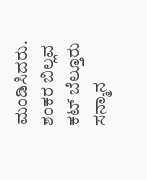ಮಂಡಿಸಿದರು. ಶಂಕರ ಬಿಲ್ಲವ ಕಟ್ ಬೆಲ್ತೂರು ಸನ್ಮಾನ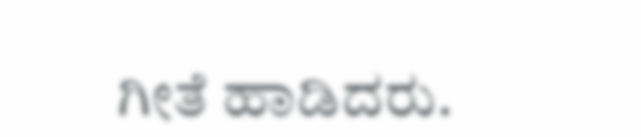ಗೀತೆ ಹಾಡಿದರು.